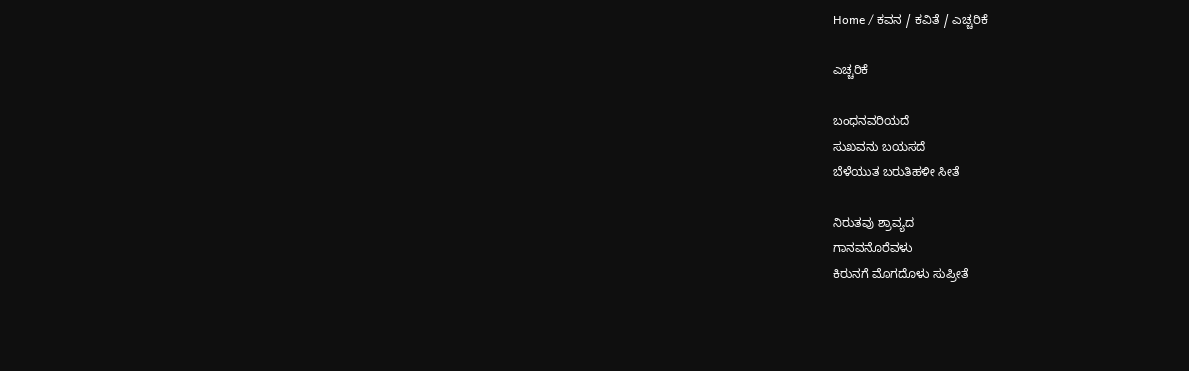Home / ಕವನ / ಕವಿತೆ / ಎಚ್ಚರಿಕೆ

ಎಚ್ಚರಿಕೆ

ಬಂಧನವರಿಯದೆ
ಸುಖವನು ಬಯಸದೆ
ಬೆಳೆಯುತ ಬರುತಿಹಳೀ ಸೀತೆ

ನಿರುತವು ಶ್ರಾವ್ಯದ
ಗಾನವನೊರೆವಳು
ಕಿರುನಗೆ ಮೊಗದೊಳು ಸುಪ್ರೀತೆ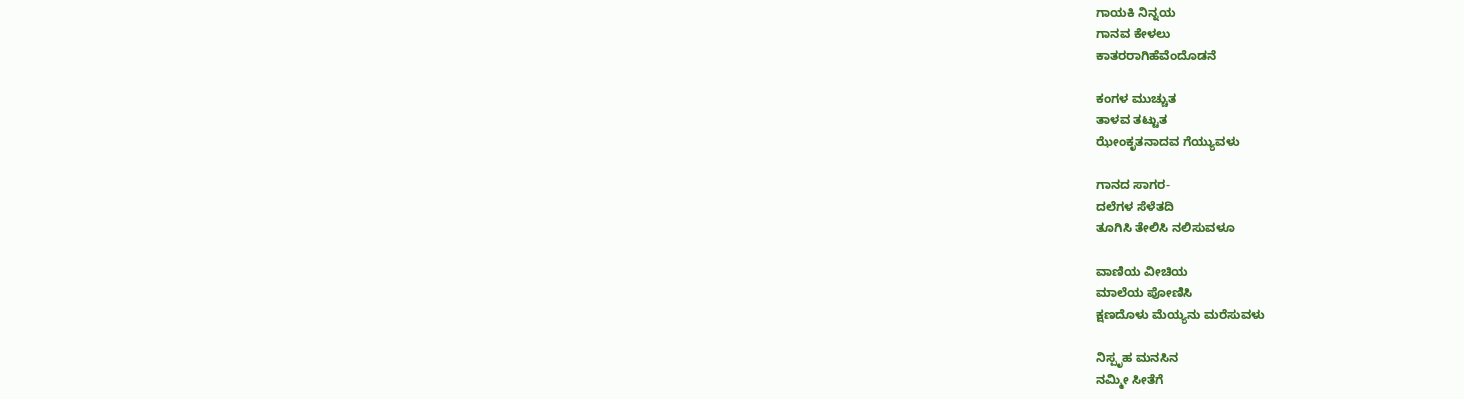ಗಾಯಕಿ ನಿನ್ನಯ
ಗಾನವ ಕೇಳಲು
ಕಾತರರಾಗಿಹೆವೆಂದೊಡನೆ

ಕಂಗಳ ಮುಚ್ಚುತ
ತಾಳವ ತಟ್ಟುತ
ಝೇಂಕೃತನಾದವ ಗೆಯ್ಯುವಳು

ಗಾನದ ಸಾಗರ-
ದಲೆಗಳ ಸೆಳೆತದಿ
ತೂಗಿಸಿ ತೇಲಿಸಿ ನಲಿಸುವಳೂ

ವಾಣಿಯ ವೀಚಿಯ
ಮಾಲೆಯ ಪೋಣಿಸಿ
ಕ್ಷಣದೊಳು ಮೆಯ್ಯನು ಮರೆಸುವಳು

ನಿಸ್ಪೃಹ ಮನಸಿನ
ನಮ್ಮೀ ಸೀತೆಗೆ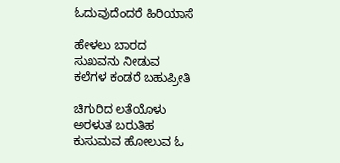ಓದುವುದೆಂದರೆ ಹಿರಿಯಾಸೆ

ಹೇಳಲು ಬಾರದ
ಸುಖವನು ನೀಡುವ
ಕಲೆಗಳ ಕಂಡರೆ ಬಹುಪ್ರೀತಿ

ಚಿಗುರಿದ ಲತೆಯೊಳು
ಅರಳುತ ಬರುತಿಹ
ಕುಸುಮವ ಹೋಲುವ ಓ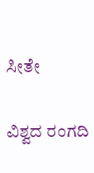ಸೀತೇ

ವಿಶ್ವದ ರಂಗದಿ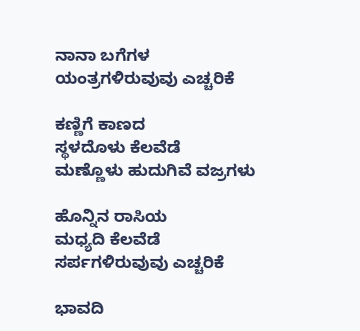ನಾನಾ ಬಗೆಗಳ
ಯಂತ್ರಗಳಿರುವುವು ಎಚ್ಚರಿಕೆ

ಕಣ್ಣಿಗೆ ಕಾಣದ
ಸ್ಥಳದೊಳು ಕೆಲವೆಡೆ
ಮಣ್ಣೊಳು ಹುದುಗಿವೆ ವಜ್ರಗಳು

ಹೊನ್ನಿನ ರಾಸಿಯ
ಮಧ್ಯದಿ ಕೆಲವೆಡೆ
ಸರ್ಪಗಳಿರುವುವು ಎಚ್ಚರಿಕೆ

ಭಾವದಿ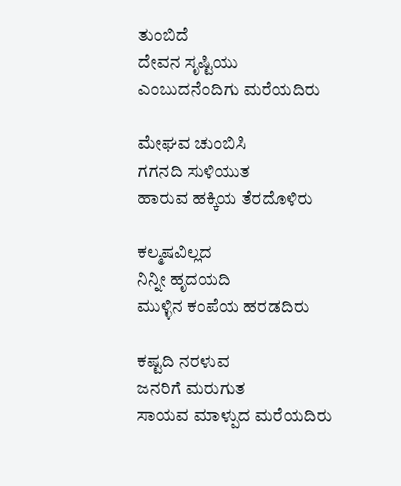ತುಂಬಿದೆ
ದೇವನ ಸೃಷ್ಟಿಯು
ಎಂಬುದನೆಂದಿಗು ಮರೆಯದಿರು

ಮೇಘವ ಚುಂಬಿಸಿ
ಗಗನದಿ ಸುಳಿಯುತ
ಹಾರುವ ಹಕ್ಕಿಯ ತೆರದೊಳಿರು

ಕಲ್ಮಷವಿಲ್ಲದ
ನಿನ್ನೀ ಹೃದಯದಿ
ಮುಳ್ಳಿನ ಕಂಪೆಯ ಹರಡದಿರು

ಕಷ್ಟದಿ ನರಳುವ
ಜನರಿಗೆ ಮರುಗುತ
ಸಾಯವ ಮಾಳ್ಪುದ ಮರೆಯದಿರು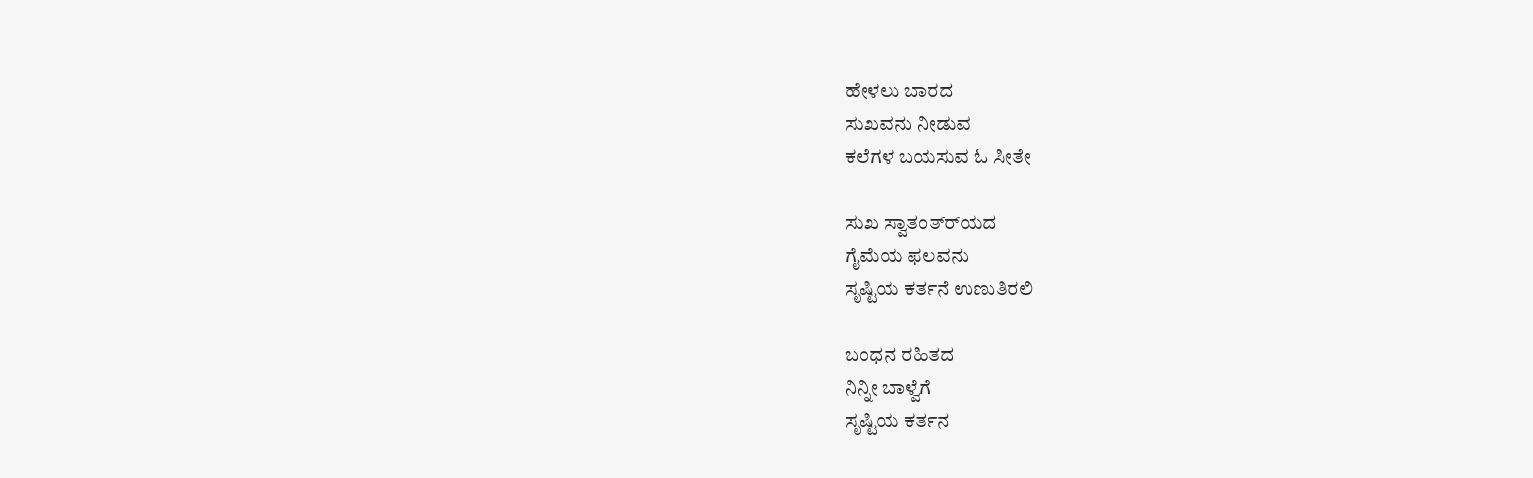ಹೇಳಲು ಬಾರದ
ಸುಖವನು ನೀಡುವ
ಕಲೆಗಳ ಬಯಸುವ ಓ ಸೀತೇ

ಸುಖ ಸ್ವಾತಂತ್ರ್‍ಯದ
ಗೈಮೆಯ ಫಲವನು
ಸೃಷ್ಟಿಯ ಕರ್ತನೆ ಉಣುತಿರಲಿ

ಬಂಧನ ರಹಿತದ
ನಿನ್ನೀ ಬಾಳ್ವೆಗೆ
ಸೃಷ್ಟಿಯ ಕರ್ತನ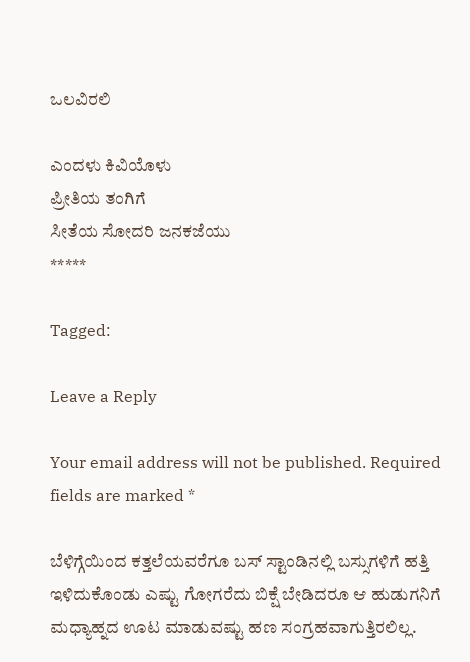ಒಲವಿರಲಿ

ಎಂದಳು ಕಿವಿಯೊಳು
ಪ್ರೀತಿಯ ತಂಗಿಗೆ
ಸೀತೆಯ ಸೋದರಿ ಜನಕಜೆಯು
*****

Tagged:

Leave a Reply

Your email address will not be published. Required fields are marked *

ಬೆಳಿಗ್ಗೆಯಿಂದ ಕತ್ತಲೆಯವರೆಗೂ ಬಸ್ ಸ್ಟಾಂಡಿನಲ್ಲಿ ಬಸ್ಸುಗಳಿಗೆ ಹತ್ತಿ ಇಳಿದುಕೊಂಡು ಎಷ್ಟು ಗೋಗರೆದು ಬಿಕ್ಷೆ ಬೇಡಿದರೂ ಆ ಹುಡುಗನಿಗೆ ಮಧ್ಯಾಹ್ನದ ಊಟ ಮಾಡುವಷ್ಟು ಹಣ ಸಂಗ್ರಹವಾಗುತ್ತಿರಲಿಲ್ಲ.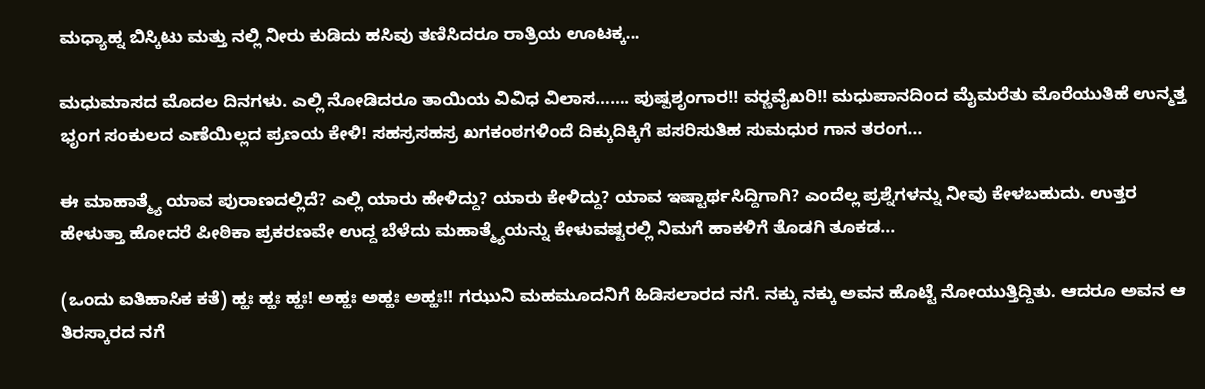ಮಧ್ಯಾಹ್ನ ಬಿಸ್ಕಿಟು ಮತ್ತು ನಲ್ಲಿ ನೀರು ಕುಡಿದು ಹಸಿವು ತಣಿಸಿದರೂ ರಾತ್ರಿಯ ಊಟಕ್ಕ...

ಮಧುಮಾಸದ ಮೊದಲ ದಿನಗಳು. ಎಲ್ಲಿ ನೋಡಿದರೂ ತಾಯಿಯ ವಿವಿಧ ವಿಲಾಸ……. ಪುಷ್ಪಶೃಂಗಾರ!! ವರ್‍ಣವೈಖರಿ!! ಮಧುಪಾನದಿಂದ ಮೈಮರೆತು ಮೊರೆಯುತಿಹೆ ಉನ್ಮತ್ತ ಭೃಂಗ ಸಂಕುಲದ ಎಣೆಯಿಲ್ಲದ ಪ್ರಣಯ ಕೇಳಿ! ಸಹಸ್ರಸಹಸ್ರ ಖಗಕಂಠಗಳಿಂದೆ ದಿಕ್ಕುದಿಕ್ಕಿಗೆ ಪಸರಿಸುತಿಹ ಸುಮಧುರ ಗಾನ ತರಂಗ...

ಈ ಮಾಹಾತ್ಮ್ಯೆ ಯಾವ ಪುರಾಣದಲ್ಲಿದೆ? ಎಲ್ಲಿ ಯಾರು ಹೇಳಿದ್ದು? ಯಾರು ಕೇಳಿದ್ದು? ಯಾವ ಇಷ್ಟಾರ್ಥಸಿದ್ದಿಗಾಗಿ? ಎಂದೆಲ್ಲ ಪ್ರಶ್ನೆಗಳನ್ನು ನೀವು ಕೇಳಬಹುದು. ಉತ್ತರ ಹೇಳುತ್ತಾ ಹೋದರೆ ಪೀಠಿಕಾ ಪ್ರಕರಣವೇ ಉದ್ದ ಬೆಳೆದು ಮಹಾತ್ಮ್ಯೆಯನ್ನು ಕೇಳುವಷ್ಟರಲ್ಲಿ ನಿಮಗೆ ಹಾಕಳಿಗೆ ತೊಡಗಿ ತೂಕಡ...

(ಒಂದು ಐತಿಹಾಸಿಕ ಕತೆ) ಹ್ಹಃ ಹ್ಹಃ ಹ್ಹಃ! ಅಹ್ಹಃ ಅಹ್ಹಃ ಅಹ್ಹಃ!! ಗಝುನಿ ಮಹಮೂದನಿಗೆ ಹಿಡಿಸಲಾರದ ನಗೆ. ನಕ್ಕು ನಕ್ಕು ಅವನ ಹೊಟ್ಟೆ ನೋಯುತ್ತಿದ್ದಿತು. ಆದರೂ ಅವನ ಆ ತಿರಸ್ಕಾರದ ನಗೆ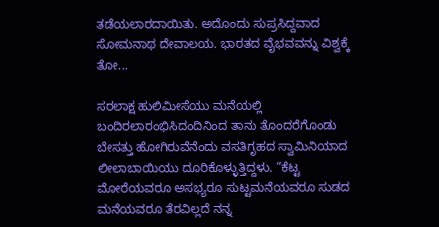ತಡೆಯಲಾರದಾಯಿತು. ಅದೊಂದು ಸುಪ್ರಸಿದ್ದವಾದ ಸೋಮನಾಥ ದೇವಾಲಯ. ಭಾರತದ ವೈಭವವನ್ನು ವಿಶ್ವಕ್ಕೆ ತೋ...

ಸರಲಾಕ್ಷ ಹುಲಿಮೀಸೆಯು ಮನೆಯಲ್ಲಿ ಬಂದಿರಲಾರಂಭಿಸಿದಂದಿನಿಂದ ತಾನು ತೊಂದರೆಗೊಂಡು ಬೇಸತ್ತು ಹೋಗಿರುವೆನೆಂದು ವಸತಿಗೃಹದ ಸ್ವಾಮಿನಿಯಾದ ಲೀಲಾಬಾಯಿಯು ದೂರಿಕೊಳ್ಳುತ್ತಿದ್ದಳು. “ಕೆಟ್ಟ ಮೋರೆಯವರೂ ಅಸಭ್ಯರೂ ಸುಟ್ಟಮನೆಯವರೂ ಸುಡದ ಮನೆಯವರೂ ತೆರವಿಲ್ಲದೆ ನನ್ನ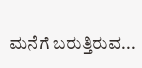ಮನೆಗೆ ಬರುತ್ತಿರುವ...